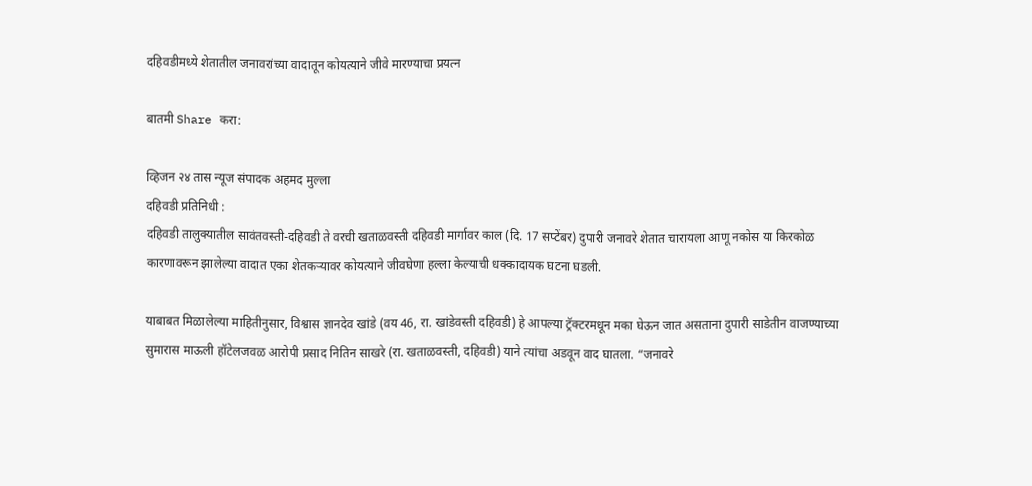दहिवडीमध्ये शेतातील जनावरांच्या वादातून कोयत्याने जीवे मारण्याचा प्रयत्न

बातमी Share करा:

व्हिजन २४ तास न्यूज संपादक अहमद मुल्ला
दहिवडी प्रतिनिधी :
दहिवडी तालुक्यातील सावंतवस्ती-दहिवडी ते वरची खताळवस्ती दहिवडी मार्गावर काल (दि. 17 सप्टेंबर) दुपारी जनावरे शेतात चारायला आणू नकोस या किरकोळ कारणावरून झालेल्या वादात एका शेतकऱ्यावर कोयत्याने जीवघेणा हल्ला केल्याची धक्कादायक घटना घडली.

याबाबत मिळालेल्या माहितीनुसार, विश्वास ज्ञानदेव खांडे (वय 46, रा. खांडेवस्ती दहिवडी) हे आपल्या ट्रॅक्टरमधून मका घेऊन जात असताना दुपारी साडेतीन वाजण्याच्या सुमारास माऊली हॉटेलजवळ आरोपी प्रसाद नितिन साखरे (रा. खताळवस्ती, दहिवडी) याने त्यांचा अडवून वाद घातला. “जनावरे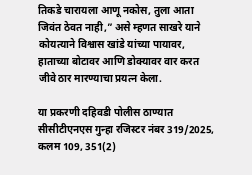तिकडे चारायला आणू नकोस, तुला आता जिवंत ठेवत नाही,” असे म्हणत साखरे याने कोयत्याने विश्वास खांडे यांच्या पायावर, हाताच्या बोटावर आणि डोक्यावर वार करत जीवे ठार मारण्याचा प्रयत्न केला.

या प्रकरणी दहिवडी पोलीस ठाण्यात सीसीटीएनएस गुन्हा रजिस्टर नंबर 319/2025, कलम 109, 351(2)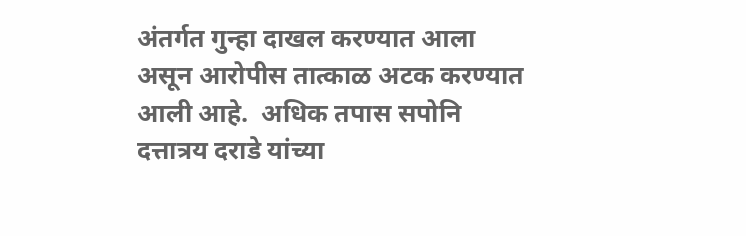अंतर्गत गुन्हा दाखल करण्यात आला असून आरोपीस तात्काळ अटक करण्यात आली आहे.  अधिक तपास सपोनि दत्तात्रय दराडे यांच्या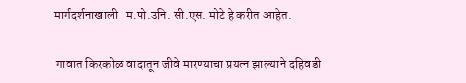मार्गदर्शनाखाली   म.पो.उनि. सी.एस. मोटे हे करीत आहेत.

 गावात किरकोळ वादातून जीवे मारण्याचा प्रयत्न झाल्याने दहिवडी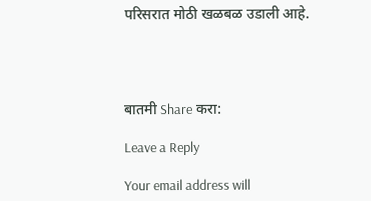परिसरात मोठी खळबळ उडाली आहे.




बातमी Share करा:

Leave a Reply

Your email address will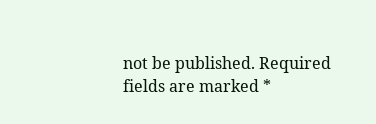not be published. Required fields are marked *